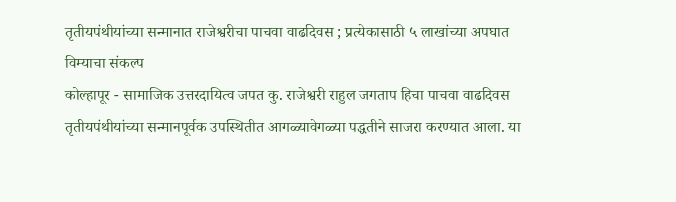तृतीयपंथीयांच्या सन्मानात राजेश्वरीचा पाचवा वाढदिवस ; प्रत्येकासाठी ५ लाखांच्या अपघात विम्याचा संकल्प
कोल्हापूर - सामाजिक उत्तरदायित्व जपत कु. राजेश्वरी राहुल जगताप हिचा पाचवा वाढदिवस तृतीयपंथीयांच्या सन्मानपूर्वक उपस्थितीत आगळ्यावेगळ्या पद्धतीने साजरा करण्यात आला. या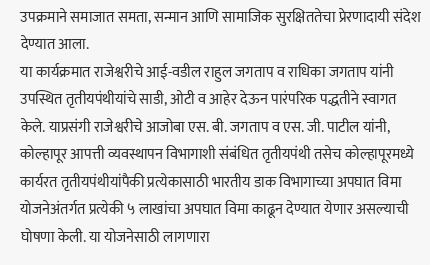उपक्रमाने समाजात समता, सन्मान आणि सामाजिक सुरक्षिततेचा प्रेरणादायी संदेश देण्यात आला.
या कार्यक्रमात राजेश्वरीचे आई-वडील राहुल जगताप व राधिका जगताप यांनी उपस्थित तृतीयपंथीयांचे साडी, ओटी व आहेर देऊन पारंपरिक पद्धतीने स्वागत केले. याप्रसंगी राजेश्वरीचे आजोबा एस. बी. जगताप व एस. जी. पाटील यांनी, कोल्हापूर आपत्ती व्यवस्थापन विभागाशी संबंधित तृतीयपंथी तसेच कोल्हापूरमध्ये कार्यरत तृतीयपंथीयांपैकी प्रत्येकासाठी भारतीय डाक विभागाच्या अपघात विमा योजनेअंतर्गत प्रत्येकी ५ लाखांचा अपघात विमा काढून देण्यात येणार असल्याची घोषणा केली. या योजनेसाठी लागणारा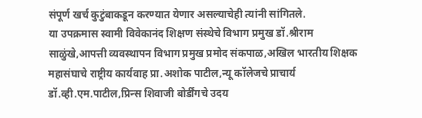संपूर्ण खर्च कुटुंबाकडून करण्यात येणार असल्याचेही त्यांनी सांगितले.
या उपक्रमास स्वामी विवेकानंद शिक्षण संस्थेचे विभाग प्रमुख डॉ.श्रीराम साळुंखे,आपत्ती व्यवस्थापन विभाग प्रमुख प्रमोद संकपाळ,अखिल भारतीय शिक्षक महासंघाचे राष्ट्रीय कार्यवाह प्रा.अशोक पाटील,न्यू कॉलेजचे प्राचार्य डॉ.व्ही.एम.पाटील,प्रिन्स शिवाजी बोर्डींगचे उदय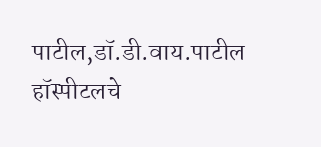पाटील,डॉ.डी.वाय.पाटील हॉस्पीटलचे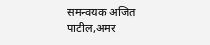समन्वयक अजित पाटील,अमर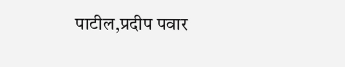पाटील,प्रदीप पवार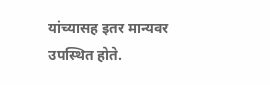यांच्यासह इतर मान्यवर उपस्थित होते.